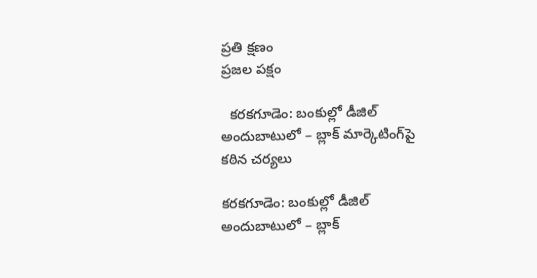ప్రతి క్షణం
ప్రజల పక్షం

  కరకగూడెం: బంకుల్లో డీజిల్ అందుబాటులో – బ్లాక్ మార్కెటింగ్‌పై కఠిన చర్యలు

కరకగూడెం: బంకుల్లో డీజిల్ అందుబాటులో – బ్లాక్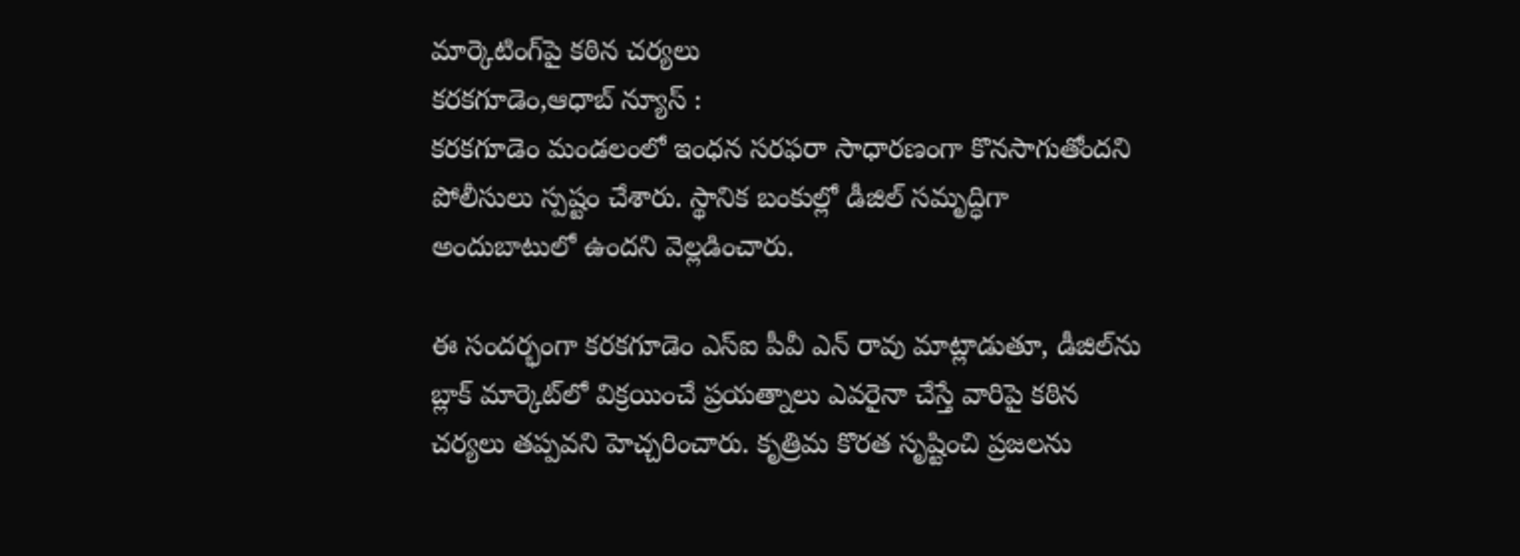మార్కెటింగ్‌పై కఠిన చర్యలు
కరకగూడెం,ఆధాబ్ న్యూస్ :
కరకగూడెం మండలంలో ఇంధన సరఫరా సాధారణంగా కొనసాగుతోందని పోలీసులు స్పష్టం చేశారు. స్థానిక బంకుల్లో డీజిల్ సమృద్ధిగా అందుబాటులో ఉందని వెల్లడించారు.

ఈ సందర్భంగా కరకగూడెం ఎస్ఐ పీవీ ఎన్ రావు మాట్లాడుతూ, డీజిల్‌ను బ్లాక్ మార్కెట్‌లో విక్రయించే ప్రయత్నాలు ఎవరైనా చేస్తే వారిపై కఠిన చర్యలు తప్పవని హెచ్చరించారు. కృత్రిమ కొరత సృష్టించి ప్రజలను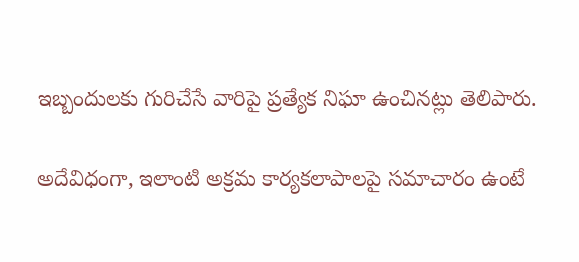ఇబ్బందులకు గురిచేసే వారిపై ప్రత్యేక నిఘా ఉంచినట్లు తెలిపారు.

అదేవిధంగా, ఇలాంటి అక్రమ కార్యకలాపాలపై సమాచారం ఉంటే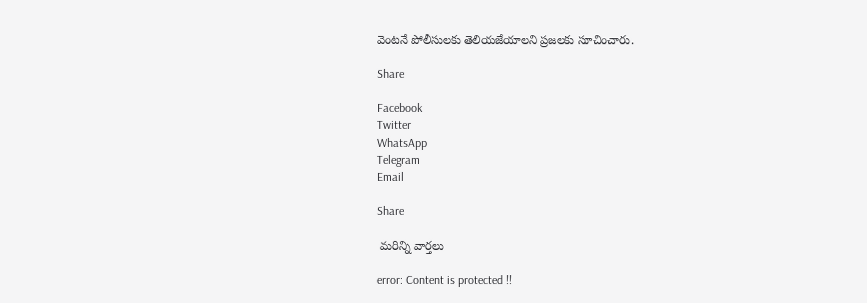వెంటనే పోలీసులకు తెలియజేయాలని ప్రజలకు సూచించారు.

Share

Facebook
Twitter
WhatsApp
Telegram
Email

Share

 మరిన్ని వార్తలు

error: Content is protected !!